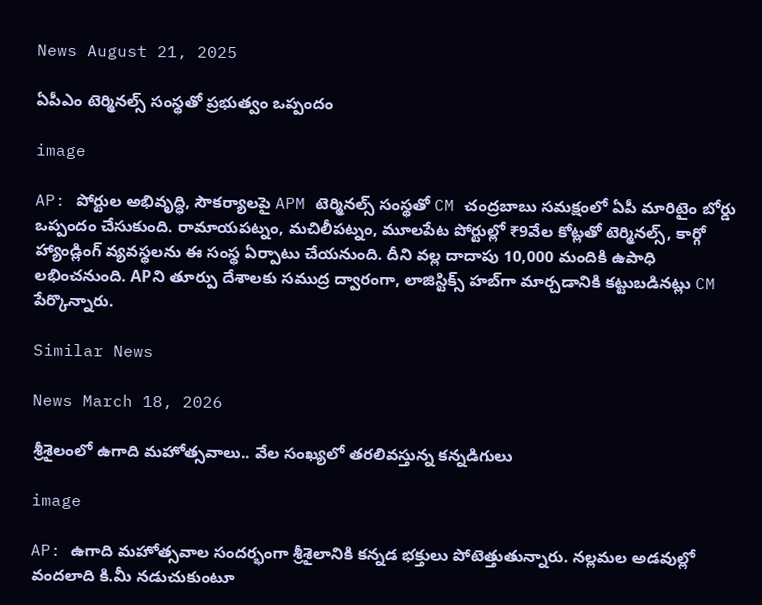News August 21, 2025

ఏపీఎం టెర్మినల్స్ సంస్థతో ప్రభుత్వం ఒప్పందం

image

AP: పోర్టుల అభివృద్ధి, సౌకర్యాలపై APM టెర్మినల్స్ సంస్థతో CM చంద్రబాబు సమక్షంలో ఏపీ మారిటైం బోర్డు ఒప్పందం చేసుకుంది. రామాయపట్నం, మచిలీపట్నం, మూలపేట పోర్టుల్లో ₹9వేల కోట్లతో టెర్మినల్స్, కార్గో హ్యాండ్లింగ్ వ్యవస్థలను ఈ సంస్థ ఏర్పాటు చేయనుంది. దీని వల్ల దాదాపు 10,000 మందికి ఉపాధి లభించనుంది. APని తూర్పు దేశాలకు సముద్ర ద్వారంగా, లాజిస్టిక్స్ హబ్‌గా మార్చడానికి కట్టుబడినట్లు CM పేర్కొన్నారు.

Similar News

News March 18, 2026

శ్రీశైలంలో ఉగాది మహోత్సవాలు.. వేల సంఖ్యలో తరలివస్తున్న కన్నడిగులు

image

AP: ఉగాది మహోత్సవాల సందర్భంగా శ్రీశైలానికి కన్నడ భక్తులు పోటెత్తుతున్నారు. నల్లమల అడవుల్లో వందలాది కి.మీ నడుచుకుంటూ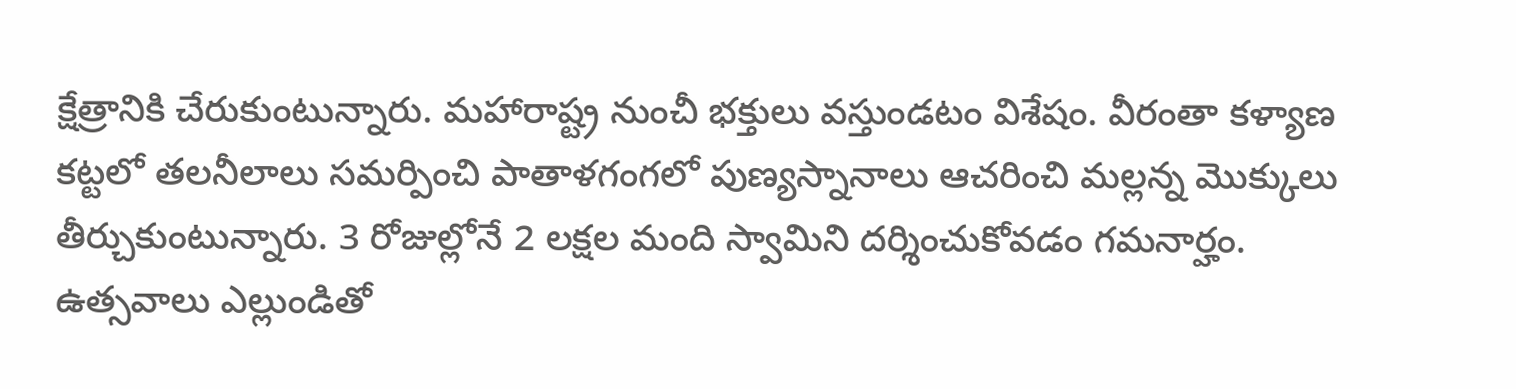క్షేత్రానికి చేరుకుంటున్నారు. మహారాష్ట్ర నుంచీ భక్తులు వస్తుండటం విశేషం. వీరంతా కళ్యాణ కట్టలో తలనీలాలు సమర్పించి పాతాళగంగలో పుణ్యస్నానాలు ఆచరించి మల్లన్న మొక్కులు తీర్చుకుంటున్నారు. 3 రోజుల్లోనే 2 లక్షల మంది స్వామిని దర్శించుకోవడం గమనార్హం. ఉత్సవాలు ఎల్లుండితో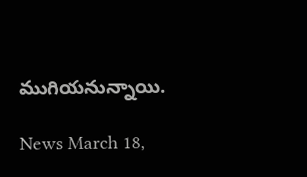ముగియనున్నాయి.

News March 18,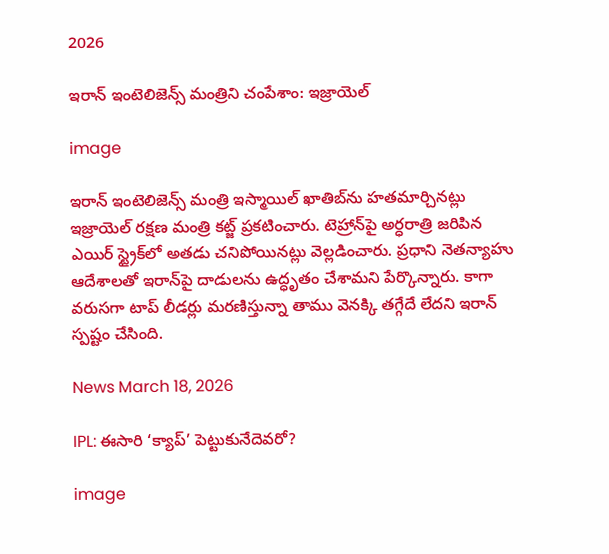2026

ఇరాన్ ఇంటెలిజెన్స్ మంత్రిని చంపేశాం: ఇజ్రాయెల్

image

ఇరాన్ ఇంటెలిజెన్స్ మంత్రి ఇస్మాయిల్ ఖాతిబ్‌ను హతమార్చినట్లు ఇజ్రాయెల్ రక్షణ మంత్రి కట్జ్ ప్రకటించారు. టెహ్రాన్‌పై అర్ధరాత్రి జరిపిన ఎయిర్ స్ట్రైక్‌లో అతడు చనిపోయినట్లు వెల్లడించారు. ప్రధాని నెతన్యాహు ఆదేశాలతో ఇరాన్‌పై దాడులను ఉద్ధృతం చేశామని పేర్కొన్నారు. కాగా వరుసగా టాప్ లీడర్లు మరణిస్తున్నా తాము వెనక్కి తగ్గేదే లేదని ఇరాన్ స్పష్టం చేసింది.

News March 18, 2026

IPL: ఈసారి ‘క్యాప్’ పెట్టుకునేదెవరో?

image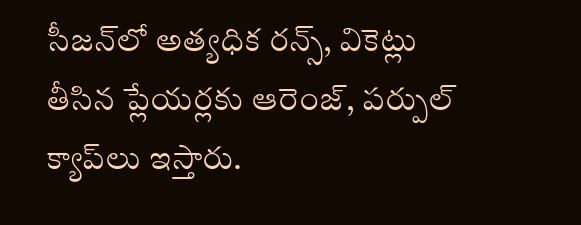సీజన్‌లో అత్యధిక రన్స్, వికెట్లు తీసిన ప్లేయర్లకు ఆరెంజ్, పర్పుల్ క్యాప్‌లు ఇస్తారు.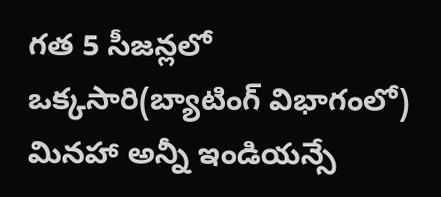గత 5 సీజన్లలో ఒక్కసారి(బ్యాటింగ్ విభాగంలో) మినహా అన్నీ ఇండియన్సే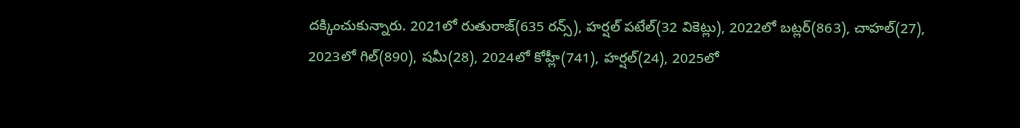దక్కించుకున్నారు. 2021లో రుతురాజ్(635 రన్స్), హర్షల్ పటేల్(32 వికెట్లు), 2022లో బట్లర్(863), చాహల్(27), 2023లో గిల్(890), షమీ(28), 2024లో కోహ్లీ(741), హర్షల్(24), 2025లో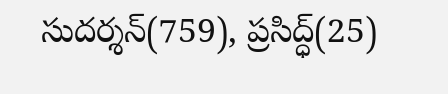సుదర్శన్(759), ప్రసిద్ధ్(25)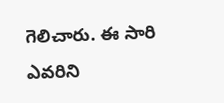గెలిచారు. ఈ సారి ఎవరిని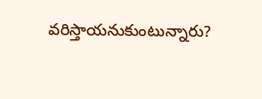వరిస్తాయనుకుంటున్నారు?